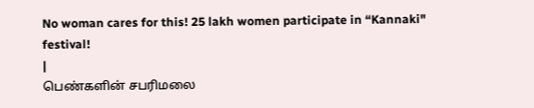No woman cares for this! 25 lakh women participate in “Kannaki" festival!
|
பெண்களின் சபரிமலை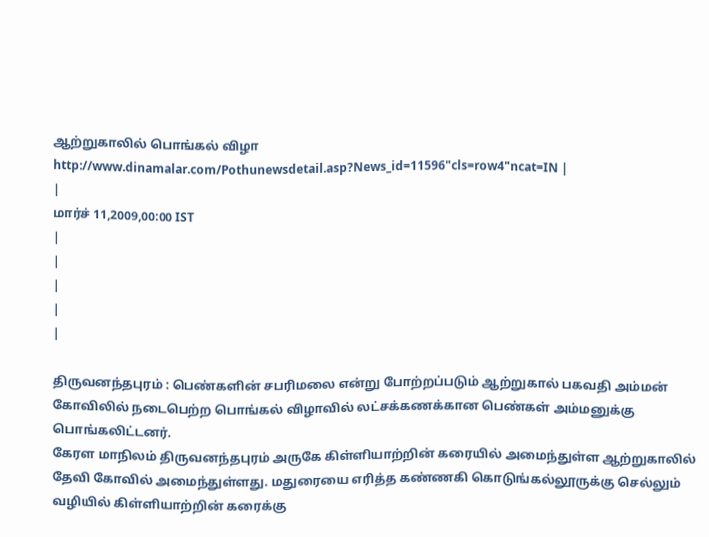ஆற்றுகாலில் பொங்கல் விழா
http://www.dinamalar.com/Pothunewsdetail.asp?News_id=11596"cls=row4"ncat=IN |
|
மார்ச் 11,2009,00:00 IST
|
|
|
|
|

திருவனந்தபுரம் : பெண்களின் சபரிமலை என்று போற்றப்படும் ஆற்றுகால் பகவதி அம்மன் கோவிலில் நடைபெற்ற பொங்கல் விழாவில் லட்சக்கணக்கான பெண்கள் அம்மனுக்கு பொங்கலிட்டனர்.
கேரள மாநிலம் திருவனந்தபுரம் அருகே கிள்ளியாற்றின் கரையில் அமைந்துள்ள ஆற்றுகாலில் தேவி கோவில் அமைந்துள்ளது. மதுரையை எரித்த கண்ணகி கொடுங்கல்லூருக்கு செல்லும் வழியில் கிள்ளியாற்றின் கரைக்கு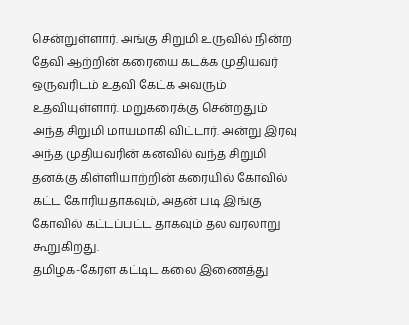சென்றுள்ளார். அங்கு சிறுமி உருவில் நின்ற தேவி ஆற்றின் கரையை கடக்க முதியவர் ஒருவரிடம் உதவி கேட்க அவரும் உதவியுள்ளார். மறுகரைக்கு சென்றதும் அந்த சிறுமி மாயமாகி விட்டார். அன்று இரவு அந்த முதியவரின் கனவில் வந்த சிறுமி தனக்கு கிள்ளியாற்றின் கரையில் கோவில் கட்ட கோரியதாகவும், அதன் படி இங்கு கோவில் கட்டப்பட்ட தாகவும் தல வரலாறு கூறுகிறது.
தமிழக-கேரள கட்டிட கலை இணைத்து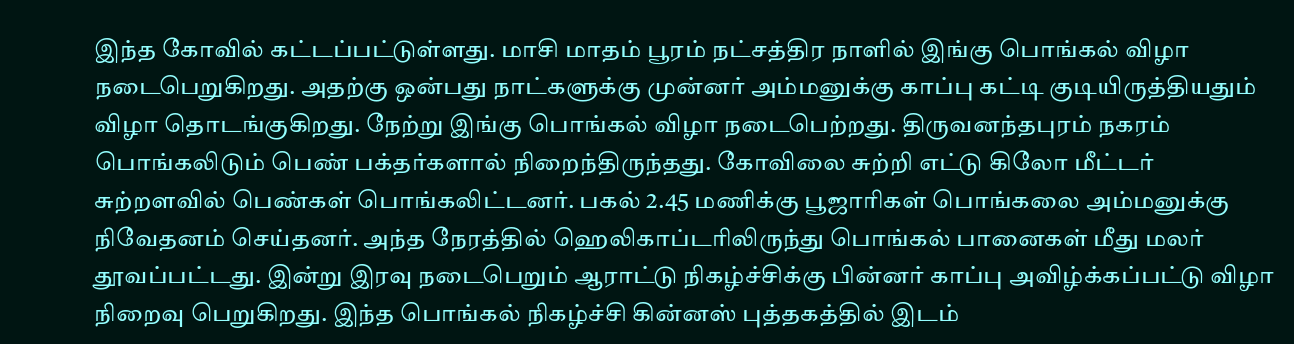இந்த கோவில் கட்டப்பட்டுள்ளது. மாசி மாதம் பூரம் நட்சத்திர நாளில் இங்கு பொங்கல் விழா நடைபெறுகிறது. அதற்கு ஒன்பது நாட்களுக்கு முன்னர் அம்மனுக்கு காப்பு கட்டி குடியிருத்தியதும் விழா தொடங்குகிறது. நேற்று இங்கு பொங்கல் விழா நடைபெற்றது. திருவனந்தபுரம் நகரம் பொங்கலிடும் பெண் பக்தர்களால் நிறைந்திருந்தது. கோவிலை சுற்றி எட்டு கிலோ மீட்டர் சுற்றளவில் பெண்கள் பொங்கலிட்டனர். பகல் 2.45 மணிக்கு பூஜாரிகள் பொங்கலை அம்மனுக்கு நிவேதனம் செய்தனர். அந்த நேரத்தில் ஹெலிகாப்டரிலிருந்து பொங்கல் பானைகள் மீது மலர் தூவப்பட்டது. இன்று இரவு நடைபெறும் ஆராட்டு நிகழ்ச்சிக்கு பின்னர் காப்பு அவிழ்க்கப்பட்டு விழா நிறைவு பெறுகிறது. இந்த பொங்கல் நிகழ்ச்சி கின்னஸ் புத்தகத்தில் இடம்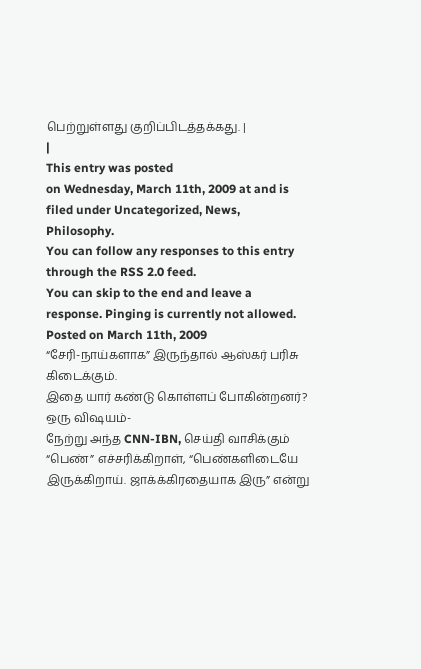பெற்றுள்ளது குறிப்பிடத்தக்கது. |
|
This entry was posted
on Wednesday, March 11th, 2009 at and is filed under Uncategorized, News, Philosophy.
You can follow any responses to this entry through the RSS 2.0 feed.
You can skip to the end and leave a response. Pinging is currently not allowed.
Posted on March 11th, 2009
“சேரி-நாய்களாக” இருந்தால் ஆஸ்கர் பரிசு கிடைக்கும்.
இதை யார் கண்டு கொள்ளப் போகின்றனர்?
ஒரு விஷயம்-
நேற்று அந்த CNN-IBN, செய்தி வாசிக்கும் “பெண்” எச்சரிக்கிறாள், “பெண்களிடையே இருக்கிறாய். ஜாக்க்கிரதையாக இரு” என்று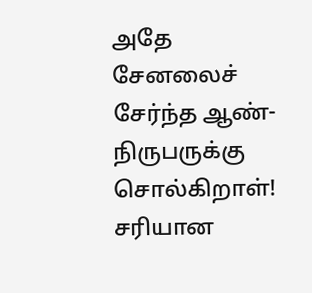அதே சேனலைச் சேர்ந்த ஆண்-நிருபருக்கு சொல்கிறாள்!
சரியான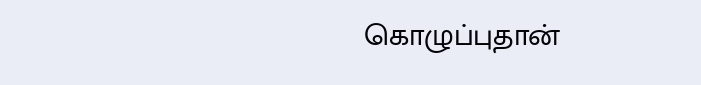கொழுப்புதான்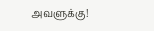அவளுக்கு!